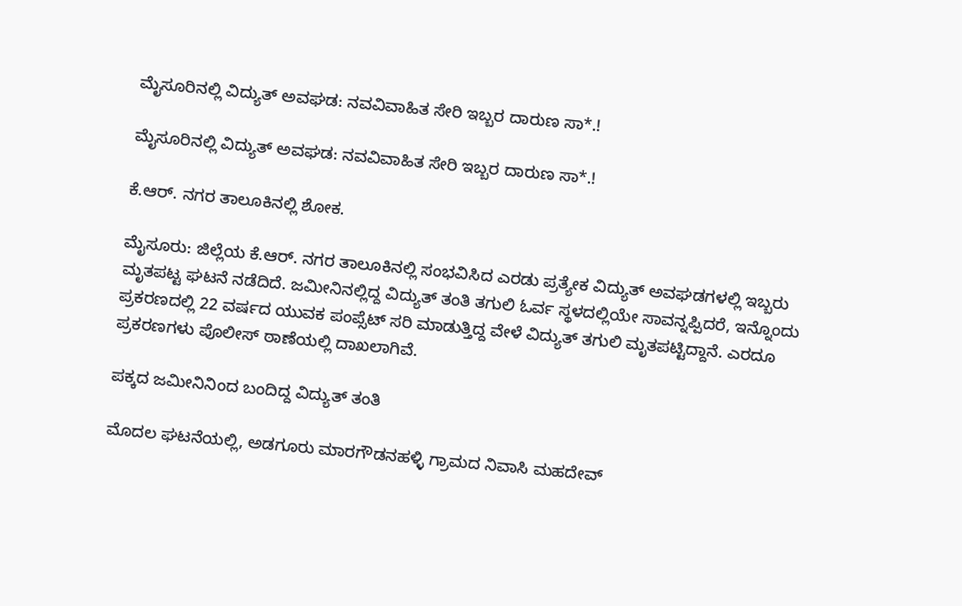ಮೈಸೂರಿನಲ್ಲಿ ವಿದ್ಯುತ್ ಅವಘಡ: ನವವಿವಾಹಿತ ಸೇರಿ ಇಬ್ಬರ ದಾರುಣ ಸಾ*.!

ಮೈಸೂರಿನಲ್ಲಿ ವಿದ್ಯುತ್ ಅವಘಡ: ನವವಿವಾಹಿತ ಸೇರಿ ಇಬ್ಬರ ದಾರುಣ ಸಾ*.!

ಕೆ.ಆರ್. ನಗರ ತಾಲೂಕಿನಲ್ಲಿ ಶೋಕ.

ಮೈಸೂರು: ಜಿಲ್ಲೆಯ ಕೆ.ಆರ್. ನಗರ ತಾಲೂಕಿನಲ್ಲಿ ಸಂಭವಿಸಿದ ಎರಡು ಪ್ರತ್ಯೇಕ ವಿದ್ಯುತ್ ಅವಘಡಗಳಲ್ಲಿ ಇಬ್ಬರು ಮೃತಪಟ್ಟ ಘಟನೆ ನಡೆದಿದೆ. ಜಮೀನಿನಲ್ಲಿದ್ದ ವಿದ್ಯುತ್ ತಂತಿ ತಗುಲಿ ಓರ್ವ ಸ್ಥಳದಲ್ಲಿಯೇ ಸಾವನ್ನಪ್ಪಿದರೆ, ಇನ್ನೊಂದು ಪ್ರಕರಣದಲ್ಲಿ 22 ವರ್ಷದ ಯುವಕ ಪಂಪ್ಸೆಟ್ ಸರಿ ಮಾಡುತ್ತಿದ್ದ ವೇಳೆ ವಿದ್ಯುತ್ ತಗುಲಿ ಮೃತಪಟ್ಟಿದ್ದಾನೆ. ಎರದೂ ಪ್ರಕರಣಗಳು ಪೊಲೀಸ್ ಠಾಣೆಯಲ್ಲಿ ದಾಖಲಾಗಿವೆ.

ಪಕ್ಕದ ಜಮೀನಿನಿಂದ ಬಂದಿದ್ದ ವಿದ್ಯುತ್ ತಂತಿ

ಮೊದಲ ಘಟನೆಯಲ್ಲಿ, ಅಡಗೂರು ಮಾರಗೌಡನಹಳ್ಳಿ ಗ್ರಾಮದ ನಿವಾಸಿ ಮಹದೇವ್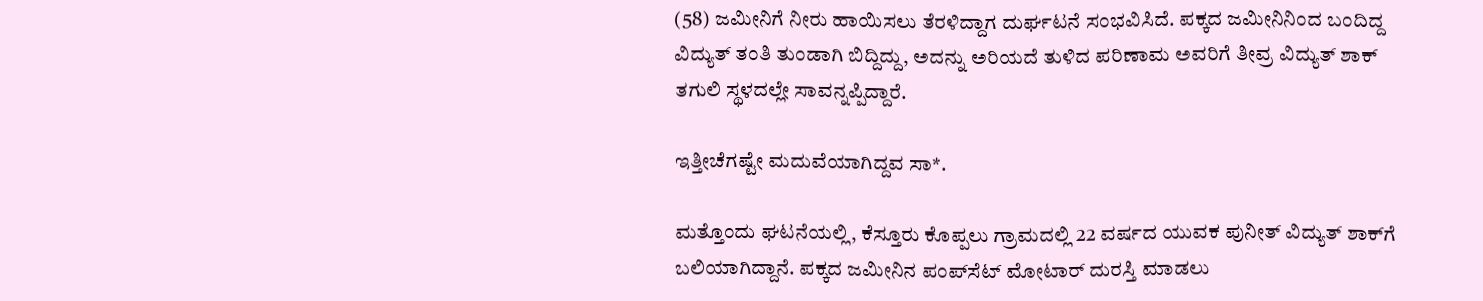(58) ಜಮೀನಿಗೆ ನೀರು ಹಾಯಿಸಲು ತೆರಳಿದ್ದಾಗ ದುರ್ಘಟನೆ ಸಂಭವಿಸಿದೆ. ಪಕ್ಕದ ಜಮೀನಿನಿಂದ ಬಂದಿದ್ದ ವಿದ್ಯುತ್ ತಂತಿ ತುಂಡಾಗಿ ಬಿದ್ದಿದ್ದು, ಅದನ್ನು ಅರಿಯದೆ ತುಳಿದ ಪರಿಣಾಮ ಅವರಿಗೆ ತೀವ್ರ ವಿದ್ಯುತ್ ಶಾಕ್ ತಗುಲಿ ಸ್ಥಳದಲ್ಲೇ ಸಾವನ್ನಪ್ಪಿದ್ದಾರೆ.

ಇತ್ತೀಚೆಗಷ್ಟೇ ಮದುವೆಯಾಗಿದ್ದವ ಸಾ*.

ಮತ್ತೊಂದು ಘಟನೆಯಲ್ಲಿ, ಕೆಸ್ತೂರು ಕೊಪ್ಪಲು ಗ್ರಾಮದಲ್ಲಿ 22 ವರ್ಷದ ಯುವಕ ಪುನೀತ್ ವಿದ್ಯುತ್ ಶಾಕ್‌ಗೆ ಬಲಿಯಾಗಿದ್ದಾನೆ. ಪಕ್ಕದ ಜಮೀನಿನ ಪಂಪ್‌ಸೆಟ್ ಮೋಟಾರ್ ದುರಸ್ತಿ ಮಾಡಲು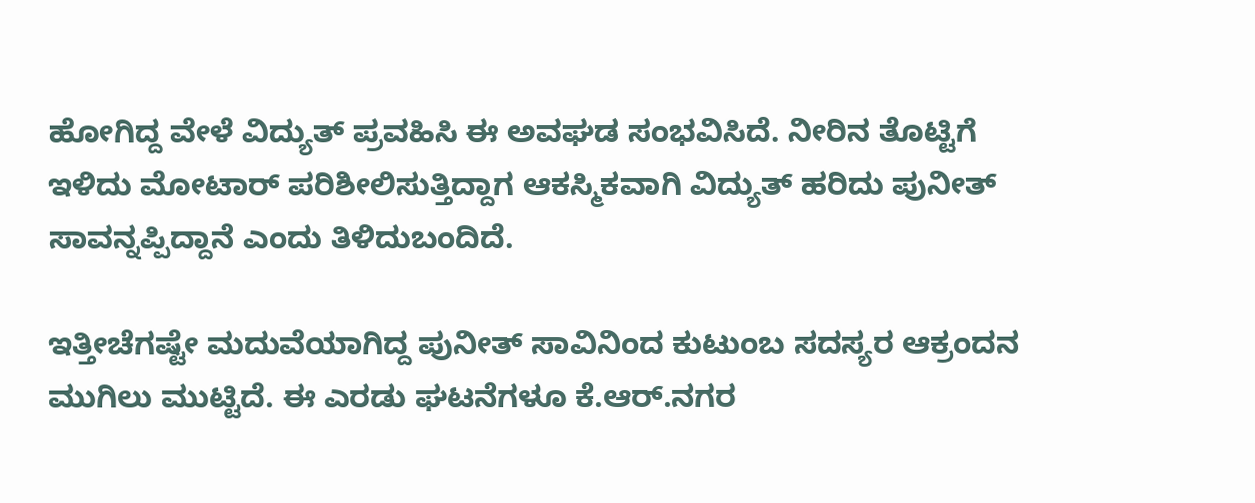ಹೋಗಿದ್ದ ವೇಳೆ ವಿದ್ಯುತ್ ಪ್ರವಹಿಸಿ ಈ ಅವಘಡ ಸಂಭವಿಸಿದೆ. ನೀರಿನ ತೊಟ್ಟಿಗೆ ಇಳಿದು ಮೋಟಾರ್ ಪರಿಶೀಲಿಸುತ್ತಿದ್ದಾಗ ಆಕಸ್ಮಿಕವಾಗಿ ವಿದ್ಯುತ್ ಹರಿದು ಪುನೀತ್ ಸಾವನ್ನಪ್ಪಿದ್ದಾನೆ ಎಂದು ತಿಳಿದುಬಂದಿದೆ.

ಇತ್ತೀಚೆಗಷ್ಟೇ ಮದುವೆಯಾಗಿದ್ದ ಪುನೀತ್ ಸಾವಿನಿಂದ ಕುಟುಂಬ ಸದಸ್ಯರ ಆಕ್ರಂದನ ಮುಗಿಲು ಮುಟ್ಟಿದೆ. ಈ ಎರಡು ಘಟನೆಗಳೂ ಕೆ.ಆರ್.ನಗರ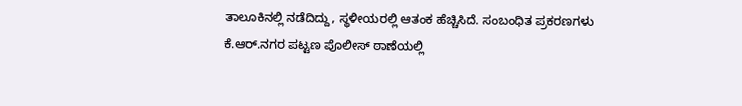ತಾಲೂಕಿನಲ್ಲಿ ನಡೆದಿದ್ದು, ಸ್ಥಳೀಯರಲ್ಲಿ ಆತಂಕ ಹೆಚ್ಚಿಸಿದೆ. ಸಂಬಂಧಿತ ಪ್ರಕರಣಗಳು ಕೆ.ಆರ್.ನಗರ ಪಟ್ಟಣ ಪೊಲೀಸ್ ಠಾಣೆಯಲ್ಲಿ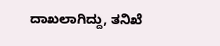ದಾಖಲಾಗಿದ್ದು, ತನಿಖೆ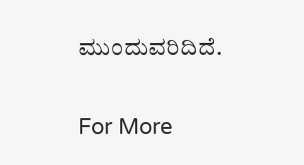ಮುಂದುವರಿದಿದೆ.

For More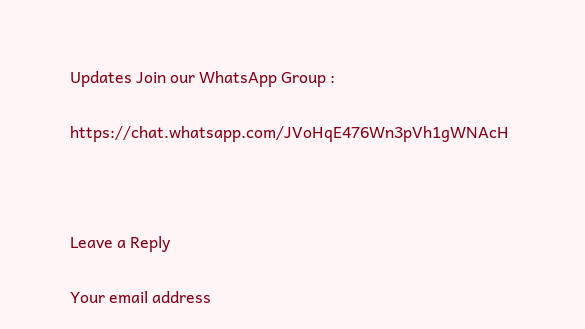Updates Join our WhatsApp Group :

https://chat.whatsapp.com/JVoHqE476Wn3pVh1gWNAcH



Leave a Reply

Your email address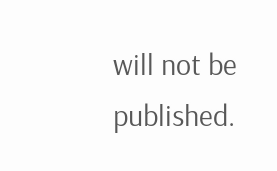will not be published.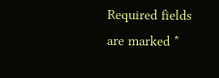Required fields are marked *